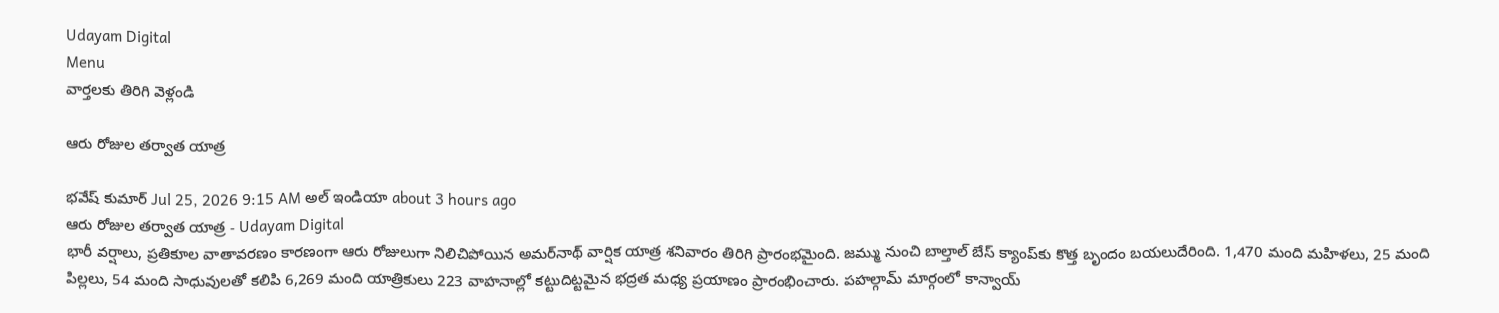Udayam Digital
Menu
వార్తలకు తిరిగి వెళ్లండి

ఆరు రోజుల తర్వాత యాత్ర

భవేష్ కుమార్ Jul 25, 2026 9:15 AM అల్ ఇండియా about 3 hours ago
ఆరు రోజుల తర్వాత యాత్ర - Udayam Digital
భారీ వర్షాలు, ప్రతికూల వాతావరణం కారణంగా ఆరు రోజులుగా నిలిచిపోయిన అమర్‌నాథ్ వార్షిక యాత్ర శనివారం తిరిగి ప్రారంభమైంది. జమ్ము నుంచి బాల్తాల్ బేస్ క్యాంప్‌కు కొత్త బృందం బయలుదేరింది. 1,470 మంది మహిళలు, 25 మంది పిల్లలు, 54 మంది సాధువులతో కలిపి 6,269 మంది యాత్రికులు 223 వాహనాల్లో కట్టుదిట్టమైన భద్రత మధ్య ప్రయాణం ప్రారంభించారు. పహల్గామ్ మార్గంలో కాన్వాయ్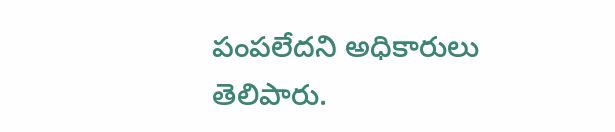పంపలేదని అధికారులు తెలిపారు.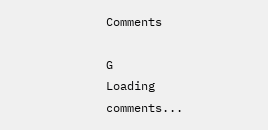Comments

G
Loading comments...